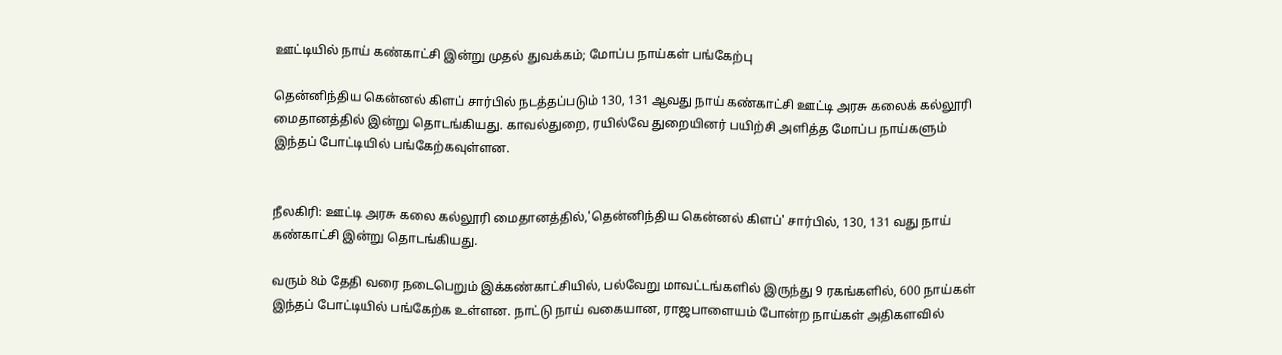ஊட்டியில் நாய் கண்காட்சி இன்று முதல் துவக்கம்; மோப்ப நாய்கள் பங்கேற்பு

தென்னிந்திய கென்னல் கிளப் சார்பில் நடத்தப்படும் 130, 131 ஆவது நாய் கண்காட்சி ஊட்டி அரசு கலைக் கல்லூரி மைதானத்தில் இன்று தொடங்கியது. காவல்துறை, ரயில்வே துறையினர் பயிற்சி அளித்த மோப்ப நாய்களும் இந்தப் போட்டியில் பங்கேற்கவுள்ளன.


நீலகிரி: ஊட்டி அரசு கலை கல்லூரி மைதானத்தில்,'தென்னிந்திய கென்னல் கிளப்' சார்பில், 130, 131 வது நாய் கண்காட்சி இன்று தொடங்கியது.

வரும் 8ம் தேதி வரை நடைபெறும் இக்கண்காட்சியில், பல்வேறு மாவட்டங்களில் இருந்து 9 ரகங்களில், 600 நாய்கள் இந்தப் போட்டியில் பங்கேற்க உள்ளன. நாட்டு நாய் வகையான, ராஜபாளையம் போன்ற நாய்கள் அதிகளவில்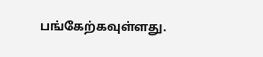பங்கேற்கவுள்ளது.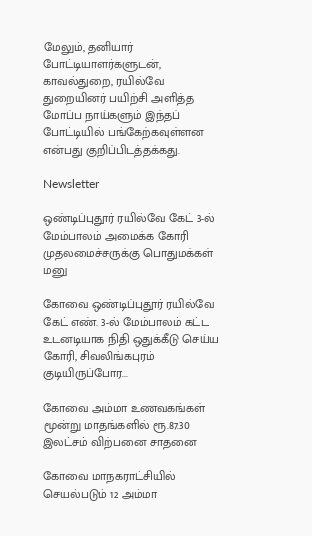மேலும், தனியார் போட்டியாளர்களுடன், காவல்துறை, ரயில்வே துறையினர் பயிற்சி அளித்த மோப்ப நாய்களும் இந்தப் போட்டியில் பங்கேற்கவுள்ளன என்பது குறிப்பிடத்தக்கது.

Newsletter

ஒண்டிப்புதூர் ரயில்வே கேட் 3-ல் மேம்பாலம் அமைக்க கோரி முதலமைச்சருக்கு பொதுமக்கள் மனு

கோவை ஒண்டிப்புதூர் ரயில்வே கேட் எண். 3-ல் மேம்பாலம் கட்ட உடனடியாக நிதி ஒதுக்கீடு செய்ய கோரி, சிவலிங்கபுரம் குடியிருப்போர...

கோவை அம்மா உணவகங்கள் மூன்று மாதங்களில் ரூ.87.30 இலட்சம் விற்பனை சாதனை

கோவை மாநகராட்சியில் செயல்படும் 12 அம்மா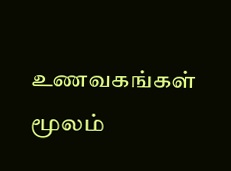உணவகங்கள் மூலம்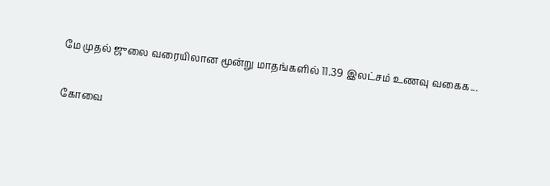மே முதல் ஜுலை வரையிலான மூன்று மாதங்களில் 11.39 இலட்சம் உணவு வகைக...

கோவை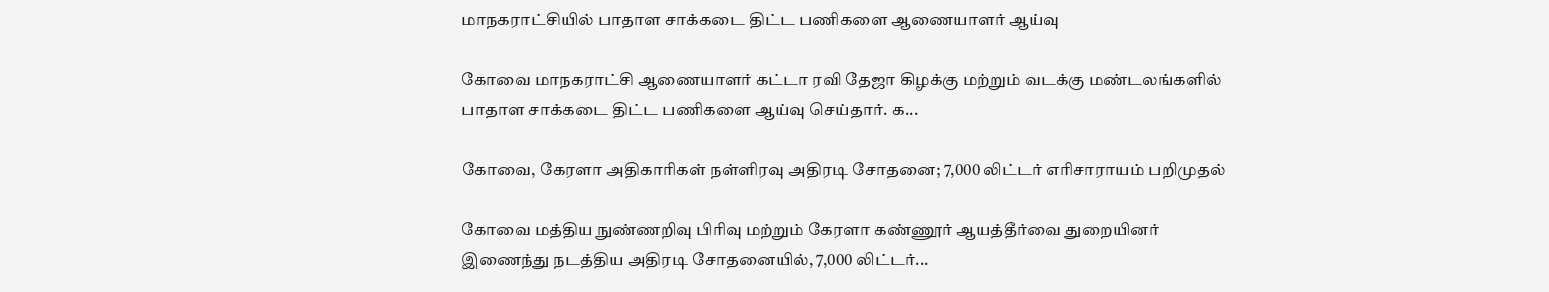மாநகராட்சியில் பாதாள சாக்கடை திட்ட பணிகளை ஆணையாளர் ஆய்வு

கோவை மாநகராட்சி ஆணையாளர் கட்டா ரவி தேஜா கிழக்கு மற்றும் வடக்கு மண்டலங்களில் பாதாள சாக்கடை திட்ட பணிகளை ஆய்வு செய்தார். க...

கோவை, கேரளா அதிகாரிகள் நள்ளிரவு அதிரடி சோதனை; 7,000 லிட்டர் எரிசாராயம் பறிமுதல்

கோவை மத்திய நுண்ணறிவு பிரிவு மற்றும் கேரளா கண்ணூர் ஆயத்தீர்வை துறையினர் இணைந்து நடத்திய அதிரடி சோதனையில், 7,000 லிட்டர்...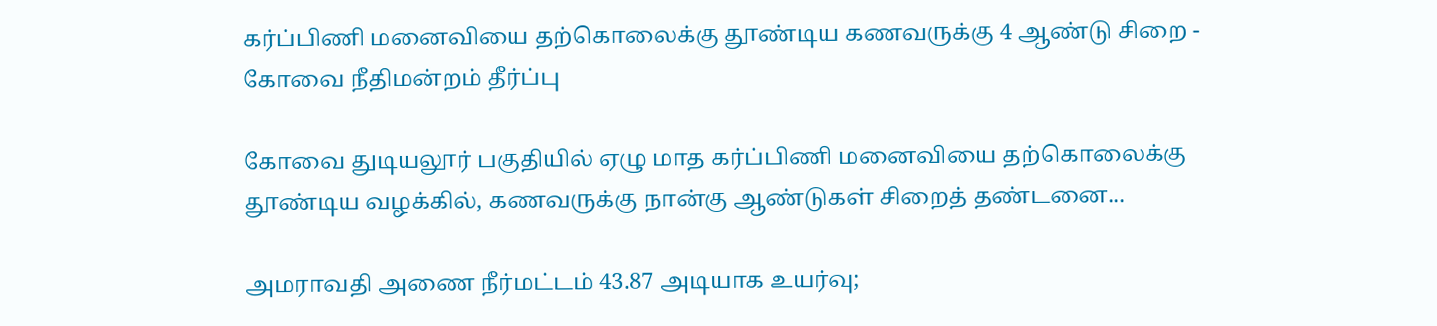கர்ப்பிணி மனைவியை தற்கொலைக்கு தூண்டிய கணவருக்கு 4 ஆண்டு சிறை - கோவை நீதிமன்றம் தீர்ப்பு

கோவை துடியலூர் பகுதியில் ஏழு மாத கர்ப்பிணி மனைவியை தற்கொலைக்கு தூண்டிய வழக்கில், கணவருக்கு நான்கு ஆண்டுகள் சிறைத் தண்டனை...

அமராவதி அணை நீர்மட்டம் 43.87 அடியாக உயர்வு;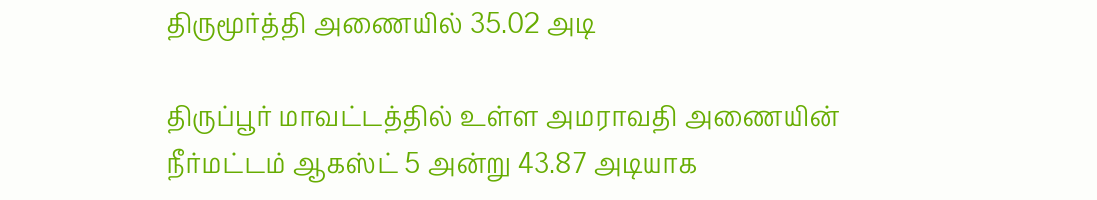திருமூர்த்தி அணையில் 35.02 அடி

திருப்பூர் மாவட்டத்தில் உள்ள அமராவதி அணையின் நீர்மட்டம் ஆகஸ்ட் 5 அன்று 43.87 அடியாக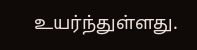உயர்ந்துள்ளது.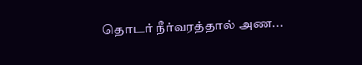தொடர் நீர்வரத்தால் அண...